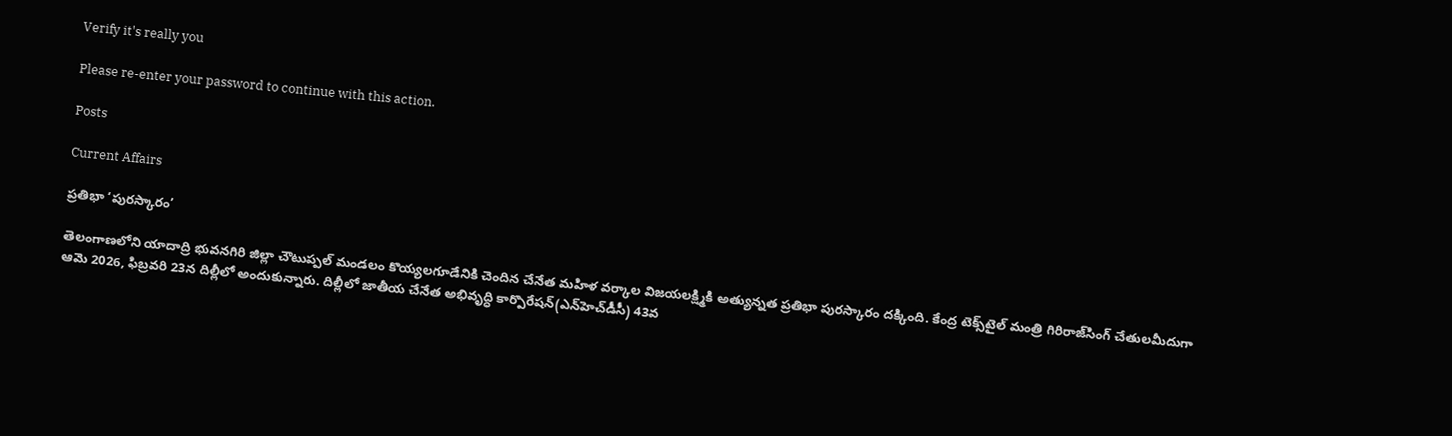Verify it's really you

Please re-enter your password to continue with this action.

Posts

Current Affairs

ప్రతిభా ‘పురస్కారం’

తెలంగాణలోని యాదాద్రి భువనగిరి జిల్లా చౌటుప్పల్‌ మండలం కొయ్యలగూడేనికి చెందిన చేనేత మహిళ వర్కాల విజయలక్ష్మికి అత్యున్నత ప్రతిభా పురస్కారం దక్కింది. కేంద్ర టెక్స్‌టైల్‌ మంత్రి గిరిరాజ్‌సింగ్‌ చేతులమీదుగా ఆమె 2026, ఫిబ్రవరి 23న దిల్లీలో అందుకున్నారు. దిల్లీలో జాతీయ చేనేత అభివృద్ధి కార్పొరేషన్‌(ఎన్‌హెచ్‌డీసీ) 43వ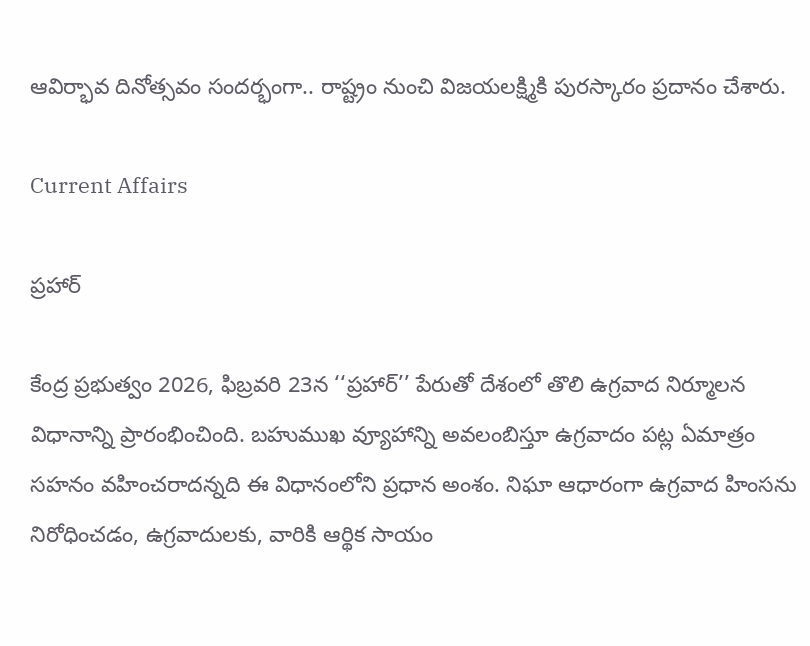ఆవిర్భావ దినోత్సవం సందర్భంగా.. రాష్ట్రం నుంచి విజయలక్ష్మికి పురస్కారం ప్రదానం చేశారు.

Current Affairs

ప్రహార్‌

కేంద్ర ప్రభుత్వం 2026, ఫిబ్రవరి 23న ‘‘ప్రహార్‌’’ పేరుతో దేశంలో తొలి ఉగ్రవాద నిర్మూలన విధానాన్ని ప్రారంభించింది. బహుముఖ వ్యూహాన్ని అవలంబిస్తూ ఉగ్రవాదం పట్ల ఏమాత్రం సహనం వహించరాదన్నది ఈ విధానంలోని ప్రధాన అంశం. నిఘా ఆధారంగా ఉగ్రవాద హింసను నిరోధించడం, ఉగ్రవాదులకు, వారికి ఆర్థిక సాయం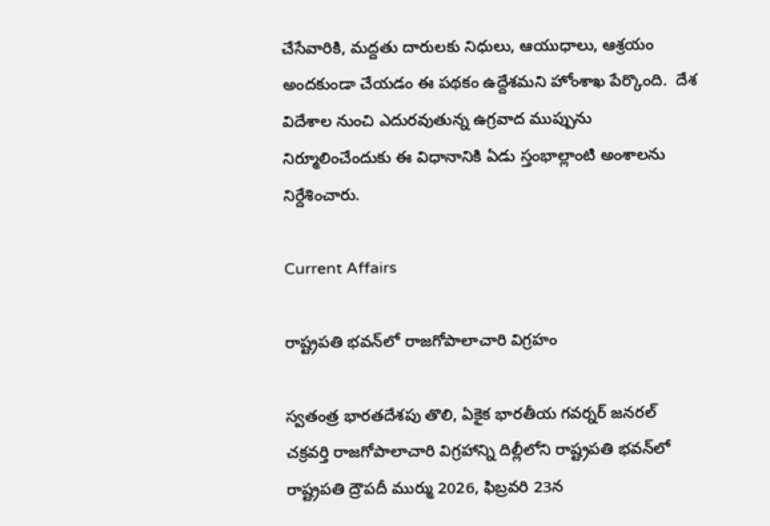చేసేవారికి, మద్దతు దారులకు నిధులు, ఆయుధాలు, ఆశ్రయం అందకుండా చేయడం ఈ పథకం ఉద్దేశమని హోంశాఖ పేర్కొంది.  దేశ విదేశాల నుంచి ఎదురవుతున్న ఉగ్రవాద ముప్పును నిర్మూలించేందుకు ఈ విధానానికి ఏడు స్తంభాల్లాంటి అంశాలను నిర్దేశించారు.

Current Affairs

రాష్ట్రపతి భవన్‌లో రాజగోపాలాచారి విగ్రహం

స్వతంత్ర భారతదేశపు తొలి, ఏకైక భారతీయ గవర్నర్‌ జనరల్‌ చక్రవర్తి రాజగోపాలాచారి విగ్రహాన్ని దిల్లీలోని రాష్ట్రపతి భవన్‌లో రాష్ట్రపతి ద్రౌపదీ ముర్ము 2026, ఫిబ్రవరి 23న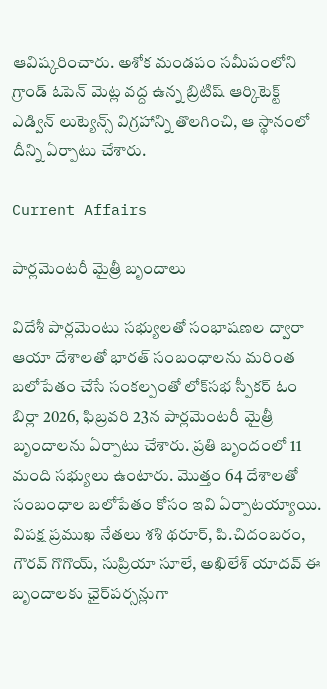ఆవిష్కరించారు. అశోక మండపం సమీపంలోని గ్రాండ్‌ ఓపెన్‌ మెట్ల వద్ద ఉన్న బ్రిటిష్‌ ఆర్కిటెక్ట్‌ ఎడ్విన్‌ లుట్యెన్స్‌ విగ్రహాన్ని తొలగించి, ఆ స్థానంలో దీన్ని ఏర్పాటు చేశారు.

Current Affairs

పార్లమెంటరీ మైత్రీ బృందాలు

విదేశీ పార్లమెంటు సభ్యులతో సంభాషణల ద్వారా ఆయా దేశాలతో భారత్‌ సంబంధాలను మరింత బలోపేతం చేసే సంకల్పంతో లోక్‌సభ స్పీకర్‌ ఓం బిర్లా 2026, ఫిబ్రవరి 23న పార్లమెంటరీ మైత్రీ బృందాలను ఏర్పాటు చేశారు. ప్రతి బృందంలో 11 మంది సభ్యులు ఉంటారు. మొత్తం 64 దేశాలతో సంబంధాల బలోపేతం కోసం ఇవి ఏర్పాటయ్యాయి. విపక్ష ప్రముఖ నేతలు శశి థరూర్, పి.చిదంబరం, గౌరవ్‌ గొగొయ్, సుప్రియా సూలే, అఖిలేశ్‌ యాదవ్‌ ఈ బృందాలకు ఛైర్‌పర్సన్లుగా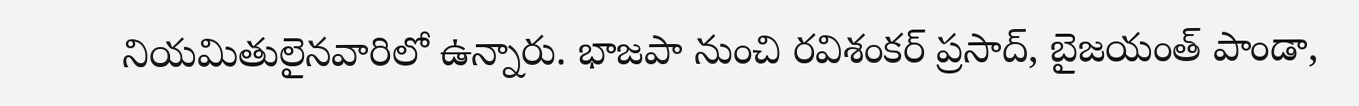నియమితులైనవారిలో ఉన్నారు. భాజపా నుంచి రవిశంకర్‌ ప్రసాద్, బైజయంత్‌ పాండా,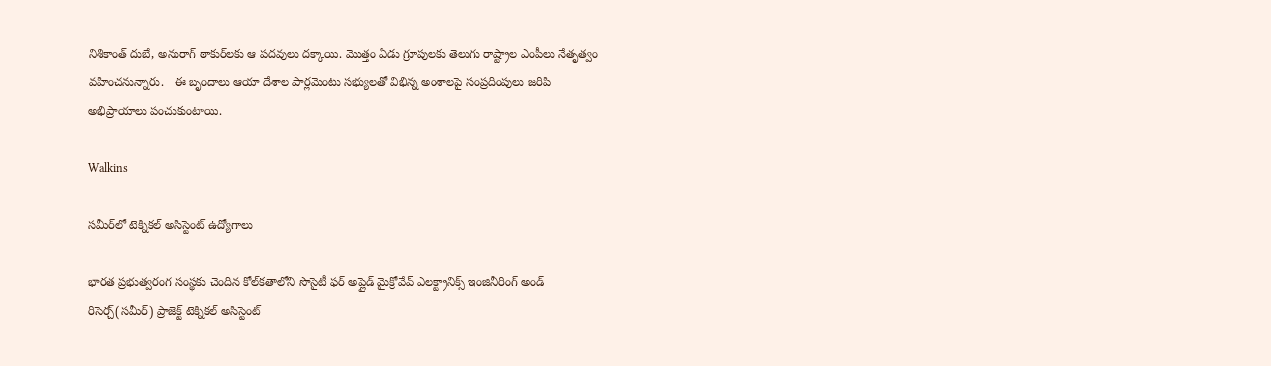నిశికాంత్‌ దుబే, అనురాగ్‌ ఠాకుర్‌లకు ఆ పదవులు దక్కాయి. మొత్తం ఏడు గ్రూపులకు తెలుగు రాష్ట్రాల ఎంపీలు నేతృత్వం వహించనున్నారు.   ఈ బృందాలు ఆయా దేశాల పార్లమెంటు సభ్యులతో విభిన్న అంశాలపై సంప్రదింపులు జరిపి అభిప్రాయాలు పంచుకుంటాయి.

Walkins

సమీర్‌లో టెక్నికల్‌ అసిస్టెంట్‌ ఉద్యోగాలు

భారత ప్రభుత్వరంగ సంస్థకు చెందిన కోల్‌కతాలోని సొసైటీ ఫర్ అప్లైడ్‌ మైక్రోవేవ్‌ ఎలక్ట్రానిక్స్‌ ఇంజినీరింగ్‌ అండ్‌ రిసెర్చ్‌(సమీర్‌) ప్రాజెక్ట్ టెక్నికల్‌ అసిస్టెంట్‌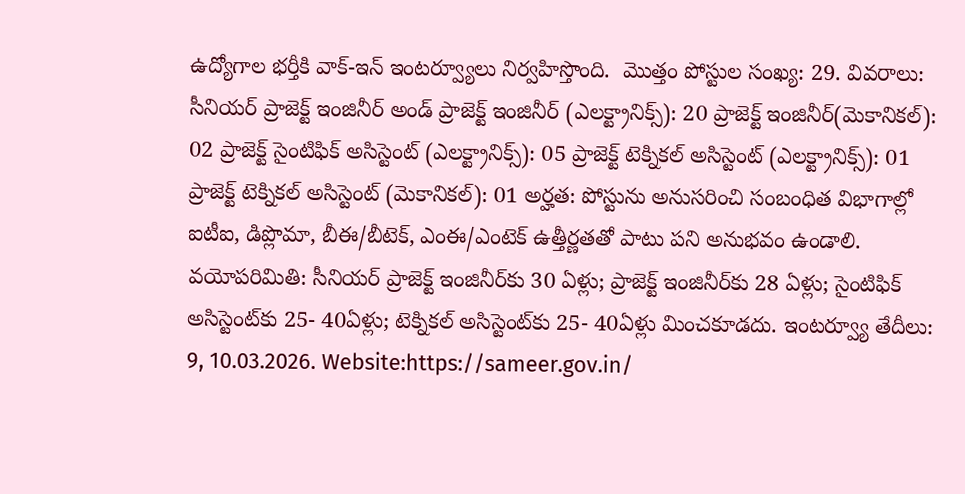ఉద్యోగాల భర్తీకి వాక్‌-ఇన్‌ ఇంటర్వ్యూలు నిర్వహిస్తొంది.  మొత్తం పోస్టుల సంఖ్య: 29. వివరాలు: సీనియర్‌ ప్రాజెక్ట్‌ ఇంజినీర్‌ అండ్‌ ప్రాజెక్ట్‌ ఇంజినీర్‌ (ఎలక్ట్రానిక్స్‌): 20 ప్రాజెక్ట్‌ ఇంజినీర్‌(మెకానికల్‌): 02 ప్రాజెక్ట్‌ సైంటిఫిక్‌ అసిస్టెంట్‌ (ఎలక్ట్రానిక్స్‌): 05 ప్రాజెక్ట్‌ టెక్నికల్‌ అసిస్టెంట్‌ (ఎలక్ట్రానిక్స్‌): 01 ప్రాజెక్ట్‌ టెక్నికల్‌ అసిస్టెంట్‌ (మెకానికల్‌): 01 అర్హత: పోస్టును అనుసరించి సంబంధిత విభాగాల్లో ఐటీఐ, డిప్లొమా, బీఈ/బీటెక్‌, ఎంఈ/ఎంటెక్‌ ఉత్తీర్ణతతో పాటు పని అనుభవం ఉండాలి. వయోపరిమితి: సీనియర్‌ ప్రాజెక్ట్‌ ఇంజినీర్‌కు 30 ఏళ్లు; ప్రాజెక్ట్‌ ఇంజినీర్‌కు 28 ఏళ్లు; సైంటిఫిక్‌ అసిస్టెంట్‌కు 25- 40ఏళ్లు; టెక్నికల్‌ అసిస్టెంట్‌కు 25- 40ఏళ్లు మించకూడదు. ఇంటర్వ్యూ తేదీలు: 9, 10.03.2026. Website:https://sameer.gov.in/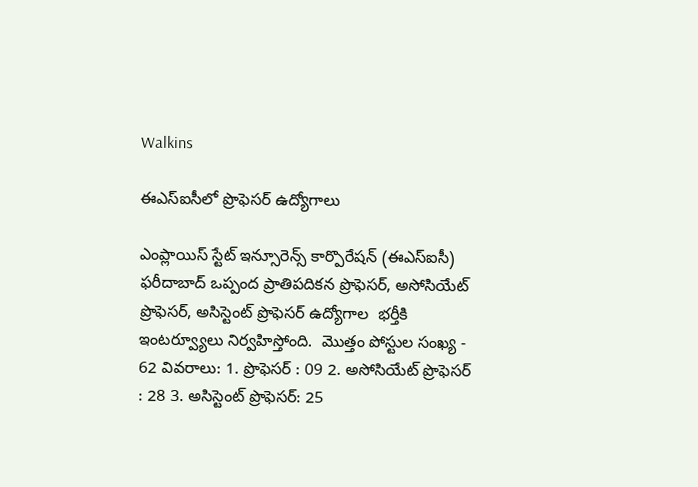Walkins

ఈఎస్ఐసీలో ప్రొఫెసర్‌ ఉద్యోగాలు

ఎంప్లాయిస్‌ స్టేట్ ఇన్సూరెన్స్ కార్పొరేషన్‌ (ఈఎస్ఐసీ) ఫరీదాబాద్ ఒప్పంద ప్రాతిపదికన ప్రొఫెసర్‌, అసోసియేట్ ప్రొఫెసర్‌, అసిస్టెంట్ ప్రొఫెసర్ ఉద్యోగాల  భర్తీకి ఇంటర్వ్యూలు నిర్వహిస్తోంది.  మొత్తం పోస్టుల సంఖ్య - 62 వివరాలు: 1. ప్రొఫెసర్ : 09 2. అసోసియేట్ ప్రొఫెసర్ : 28 3. అసిస్టెంట్ ప్రొఫెసర్: 25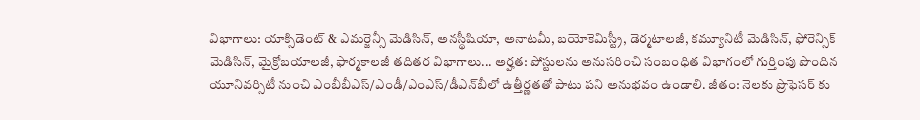విభాగాలు: యాక్సిడెంట్ & ఎమర్జెన్సీ మెడిసిన్, అనస్థీషియా, అనాటమీ, బయోకెమిస్ట్రీ, డెర్మటాలజీ, కమ్యూనిటీ మెడిసిన్, ఫోరెన్సిక్ మెడిసిన్, మైక్రోబయాలజీ, ఫార్మకాలజీ తదితర విభాగాలు... అర్హత: పోస్టులను అనుసరించి సంబంధిత విభాగంలో గుర్తింపు పొందిన యూనివర్సిటీ నుంచి ఎంబీబీఎస్/ఎండీ/ఎంఎస్/డీఎన్‌బీలో ఉత్తీర్ణతతో పాటు పని అనుభవం ఉండాలి. జీతం: నెలకు ప్రొఫెసర్‌ కు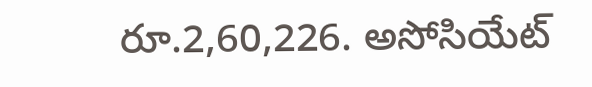రూ.2,60,226. అసోసియేట్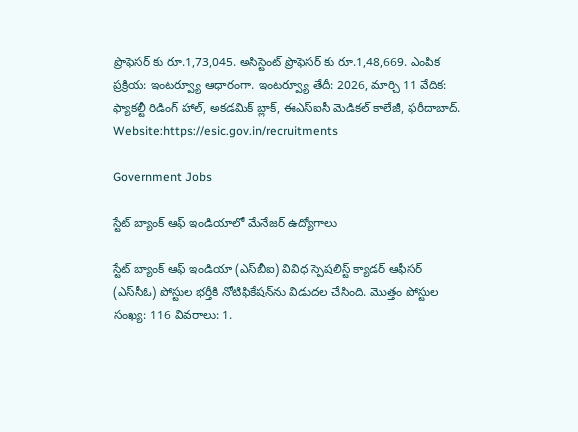ప్రొఫెసర్ కు రూ.1,73,045. అసిస్టెంట్ ప్రొఫెసర్ కు రూ.1,48,669. ఎంపిక ప్రక్రియ: ఇంటర్వ్యూ ఆధారంగా. ఇంటర్వ్యూ తేదీ: 2026, మార్చి 11 వేదిక: ఫ్యాకల్టీ రిడింగ్ హాల్, అకడమిక్ బ్లాక్, ఈఎస్ఐసీ మెడికల్ కాలేజీ, ఫరీదాబాద్. Website:https://esic.gov.in/recruitments

Government Jobs

స్టేట్ బ్యాంక్ ఆఫ్ ఇండియాలో మేనేజర్ ఉద్యోగాలు

స్టేట్ బ్యాంక్ ఆఫ్ ఇండియా (ఎస్‌బీఐ) వివిధ స్పెషలిస్ట్ క్యాడర్ ఆఫీసర్ (ఎస్‌సీఓ) పోస్టుల భర్తీకి నోటిఫికేషన్‌ను విడుదల చేసింది. మొత్తం పోస్టుల సంఖ్య: 116 వివరాలు: 1.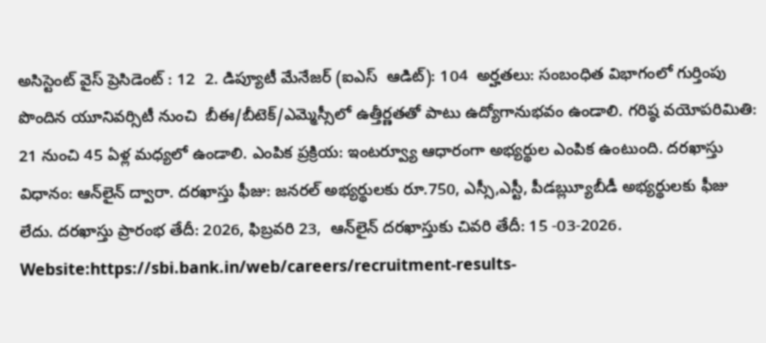అసిస్టెంట్ వైస్ ప్రెసిడెంట్ : 12  2. డిప్యూటీ మేనేజర్ (ఐఎస్‌  ఆడిట్): 104  అర్హతలు: సంబంధిత విభాగంలో గుర్తింపు పొందిన యూనివర్సిటీ నుంచి  బీఈ/బీటెక్‌/ఎమ్మెస్సీలో ఉత్తీర్ణతతో పాటు ఉద్యోగానుభవం ఉండాలి. గరిష్ఠ వయోపరిమితి: 21 నుంచి 45 ఏళ్ల మధ్యలో ఉండాలి. ఎంపిక ప్రక్రియ: ఇంటర్వ్యూ ఆధారంగా అభ్యర్థుల ఎంపిక ఉంటుంది. దరఖాస్తు విధానం: ఆన్‌లైన్ ద్వారా. దరఖాస్తు ఫీజు: జనరల్ అభ్యర్థులకు రూ.750, ఎస్సీ,ఎస్టీ, పీడౠ్ల్యబీడీ అభ్యర్థులకు ఫీజు లేదు. దరఖాస్తు ప్రారంభ తేదీ: 2026, ఫిబ్రవరి 23,  ఆన్‌లైన్‌ దరఖాస్తుకు చివరి తేదీ: 15 -03-2026. Website:https://sbi.bank.in/web/careers/recruitment-results-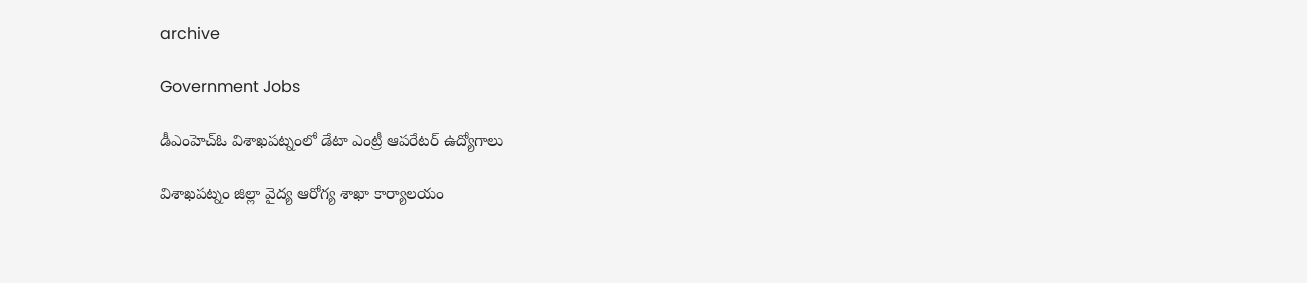archive

Government Jobs

డీఎంహెచ్‌ఓ విశాఖపట్నంలో డేటా ఎంట్రీ ఆపరేటర్ ఉద్యోగాలు

విశాఖపట్నం జిల్లా వైద్య ఆరోగ్య శాఖా కార్యాలయం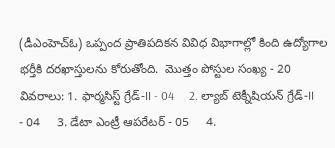(డీఎంహెచ్‌ఓ) ఒప్పంద ప్రాతిపదికన వివిధ విభాగాల్లో కింది ఉద్యోగాల భర్తీకి దరఖాస్తులను కోరుతోంది.  మొత్తం పోస్టుల సంఖ్య - 20 వివరాలు: 1. ఫార్మసిస్ట్ గ్రేడ్-II - 04     2. ల్యాబ్ టెక్నీషియన్ గ్రేడ్-II    - 04     3. డేటా ఎంట్రీ ఆపరేటర్ - 05     4.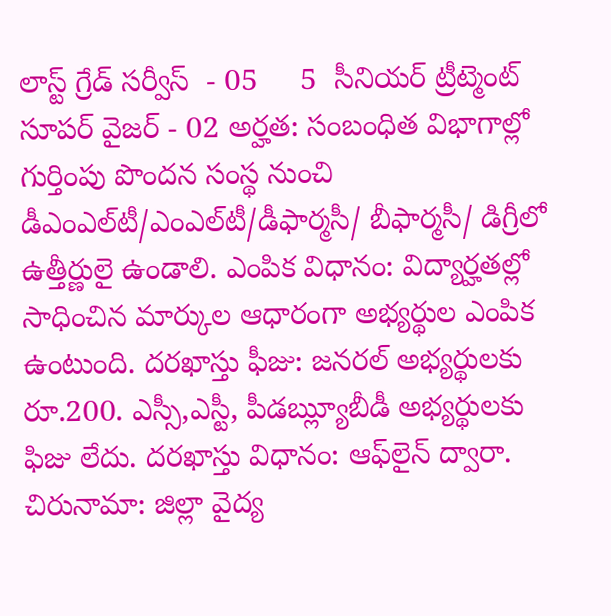లాస్ట్ గ్రేడ్ సర్వీస్  - 05     5  సీనియర్ ట్రీట్మెంట్ సూపర్ వైజర్ - 02 అర్హత: సంబంధిత విభాగాల్లో గుర్తింపు పొందన సంస్థ నుంచి డీఎంఎల్‌టీ/ఎంఎల్‌టీ/డీఫార్మసీ/ బీఫార్మసీ/ డిగ్రీలో ఉత్తీర్ణులై ఉండాలి. ఎంపిక విధానం: విద్యార్హతల్లో సాధించిన మార్కుల ఆధారంగా అభ్యర్థుల ఎంపిక ఉంటుంది. దరఖాస్తు ఫీజు: జనరల్ అభ్యర్థులకు రూ.200. ఎస్సీ,ఎస్టీ, పీడౠ్ల్యబీడీ అభ్యర్థులకు ఫిజు లేదు. దరఖాస్తు విధానం: ఆఫ్‌లైన్ ద్వారా. చిరునామా: జిల్లా వైద్య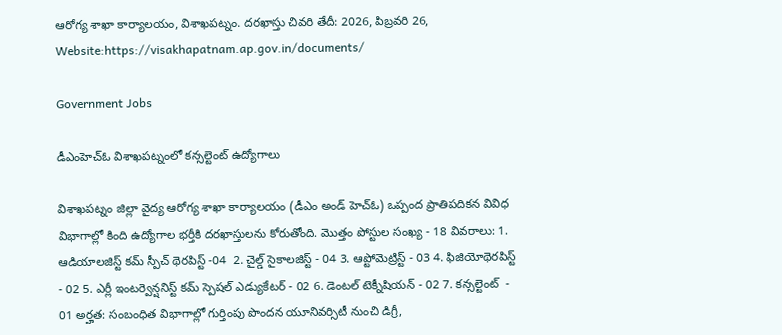ఆరోగ్య శాఖా కార్యాలయం, విశాఖపట్నం. దరఖాస్తు చివరి తేదీ: 2026, పిబ్రవరి 26, Website:https://visakhapatnam.ap.gov.in/documents/

Government Jobs

డీఎంహెచ్‌ఓ విశాఖపట్నంలో కన్సల్టెంట్ ఉద్యోగాలు

విశాఖపట్నం జిల్లా వైద్య ఆరోగ్య శాఖా కార్యాలయం (డీఎం అండ్‌ హెచ్‌ఓ) ఒప్పంద ప్రాతిపదికన వివిధ విభాగాల్లో కింది ఉద్యోగాల భర్తీకి దరఖాస్తులను కోరుతోంది. మొత్తం పోస్టుల సంఖ్య - 18 వివరాలు: 1. ఆడియాలజిస్ట్ కమ్ స్పీచ్ థెరపిస్ట్ -04  2. చైల్డ్ సైకాలజిస్ట్ - 04 3. ఆప్టోమెట్రిస్ట్ - 03 4. ఫిజియోథెరపిస్ట్ - 02 5. ఎర్లీ ఇంటర్వెన్షనిస్ట్ కమ్ స్పెషల్ ఎడ్యుకేటర్ - 02 6. డెంటల్ టెక్నీషియన్ - 02 7. కన్సల్టెంట్  - 01 అర్హత: సంబంధిత విభాగాల్లో గుర్తింపు పొందన యూనివర్సిటీ నుంచి డిగ్రీ,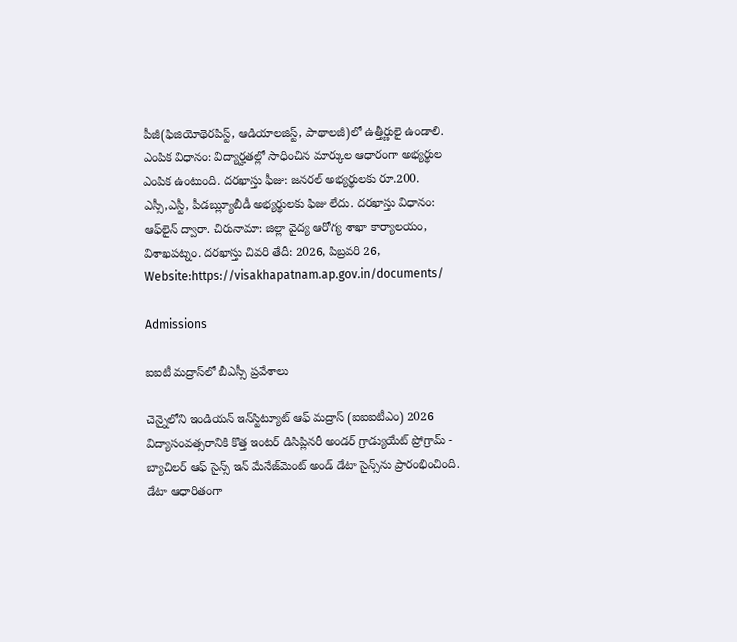పీజీ(ఫిజియోథెరపిస్ట్, ఆడియాలజిస్ట్, పాథాలజీ)లో ఉత్తీర్ణులై ఉండాలి. ఎంపిక విధానం: విద్యార్హతల్లో సాధించిన మార్కుల ఆధారంగా అభ్యర్థుల ఎంపిక ఉంటుంది. దరఖాస్తు ఫీజు: జనరల్ అభ్యర్థులకు రూ.200. ఎస్సీ,ఎస్టీ, పీడౠ్ల్యబీడీ అభ్యర్థులకు ఫిజు లేదు. దరఖాస్తు విధానం: ఆఫ్‌లైన్ ద్వారా. చిరునామా: జిల్లా వైద్య ఆరోగ్య శాఖా కార్యాలయం, విశాఖపట్నం. దరఖాస్తు చివరి తేదీ: 2026, పిబ్రవరి 26, Website:https://visakhapatnam.ap.gov.in/documents/

Admissions

ఐఐటీ మద్రాస్‌లో బీఎస్సీ ప్రవేశాలు

చెన్నైలోని ఇండియన్‌ ఇన్‌స్టిట్యూట్‌ ఆఫ్‌ మద్రాస్‌ (ఐఐఐటీఎం) 2026 విద్యాసంవత్సరానికి కొత్త ఇంటర్ డిసిప్లినరీ అండర్ గ్రాడ్యుయేట్ ప్రోగ్రామ్ - బ్యాచిలర్ ఆఫ్ సైన్స్ ఇన్ మేనేజ్‌మెంట్ అండ్ డేటా సైన్స్‌ను ప్రారంభించింది. డేటా ఆధారితంగా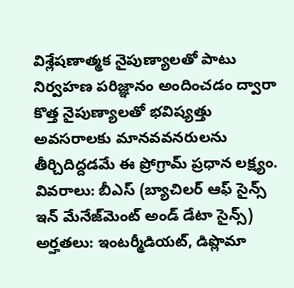విశ్లేషణాత్మక నైపుణ్యాలతో పాటు నిర్వహణ పరిజ్ఞానం అందించడం ద్వారా కొత్త నైపుణ్యాలతో భవిష్యత్తు అవసరాలకు మానవవనరులను తీర్చిదిద్దడమే ఈ ప్రోగ్రామ్‌ ప్రధాన లక్ష్యం. వివరాలు: బీఎస్‌ (బ్యాచిలర్ ఆఫ్ సైన్స్ ఇన్ మేనేజ్‌మెంట్ అండ్ డేటా సైన్స్)  అర్హతలు: ఇంటర్మీడియట్‌, డిప్లొమా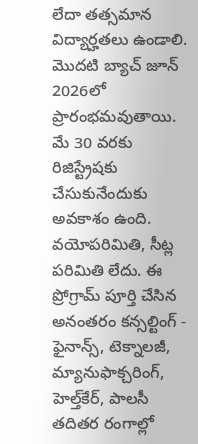లేదా తత్సమాన విద్యార్హతలు ఉండాలి. మొదటి బ్యాచ్‌ జూన్‌ 2026లో ప్రారంభమవుతాయి. మే 30 వరకు రిజిస్ట్రేషకు చేసుకునేందుకు అవకాశం ఉంది. వయోపరిమితి, సీట్ల పరిమితి లేదు. ఈ ప్రోగ్రామ్‌ పూర్తి చేసిన అనంతరం కన్సల్టింగ్‌ - ఫైనాన్స్‌, టెక్నాలజీ, మ్యానుఫాక్చరింగ్‌, హెల్త్‌కేర్‌, పాలసీ తదితర రంగాల్లో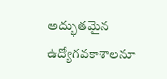అద్భుతమైన ఉద్యోగవకాశాలనూ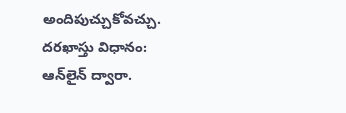అందిపుచ్చుకోవచ్చు.  దరఖాస్తు విధానం: ఆన్‌లైన్‌ ద్వారా.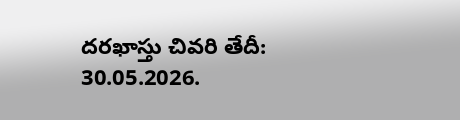దరఖాస్తు చివరి తేదీ: 30.05.2026.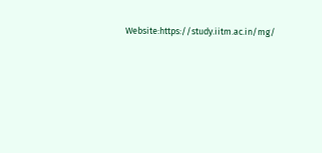Website:https://study.iitm.ac.in/mg/